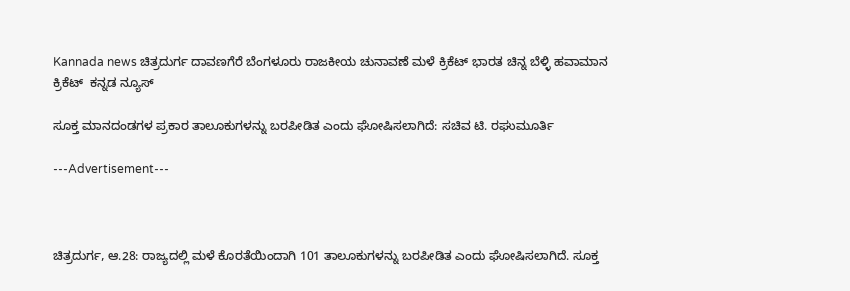Kannada news ಚಿತ್ರದುರ್ಗ ದಾವಣಗೆರೆ ಬೆಂಗಳೂರು ರಾಜಕೀಯ ಚುನಾವಣೆ ಮಳೆ ಕ್ರಿಕೆಟ್ ಭಾರತ ಚಿನ್ನ ಬೆಳ್ಳಿ ಹವಾಮಾನ ಕ್ರಿಕೆಟ್  ಕನ್ನಡ ನ್ಯೂಸ್

ಸೂಕ್ತ ಮಾನದಂಡಗಳ ಪ್ರಕಾರ ತಾಲೂಕುಗಳನ್ನು ಬರಪೀಡಿತ ಎಂದು ಘೋಷಿಸಲಾಗಿದೆ: ಸಚಿವ ಟಿ. ರಘುಮೂರ್ತಿ

---Advertisement---



ಚಿತ್ರದುರ್ಗ, ಆ.28: ರಾಜ್ಯದಲ್ಲಿ ಮಳೆ ಕೊರತೆಯಿಂದಾಗಿ 101 ತಾಲೂಕುಗಳನ್ನು ಬರಪೀಡಿತ ಎಂದು ಘೋಷಿಸಲಾಗಿದೆ. ಸೂಕ್ತ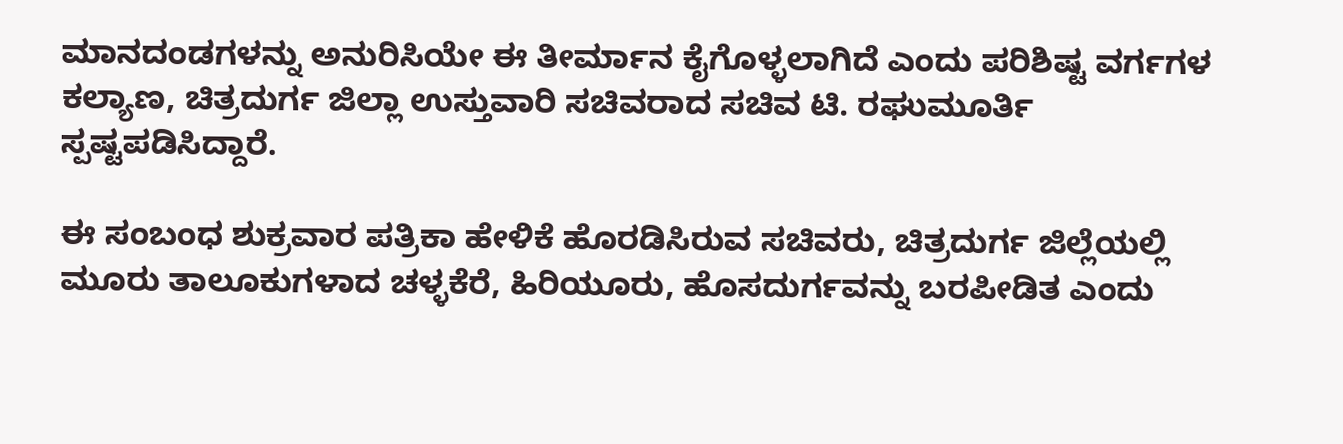ಮಾನದಂಡಗಳನ್ನು ಅನುರಿಸಿಯೇ ಈ ತೀರ್ಮಾನ ಕೈಗೊಳ್ಳಲಾಗಿದೆ ಎಂದು ಪರಿಶಿಷ್ಟ ವರ್ಗಗಳ ಕಲ್ಯಾಣ, ಚಿತ್ರದುರ್ಗ ಜಿಲ್ಲಾ ಉಸ್ತುವಾರಿ ಸಚಿವರಾದ ಸಚಿವ ಟಿ. ರಘುಮೂರ್ತಿ ಸ್ಪಷ್ಟಪಡಿಸಿದ್ದಾರೆ.

ಈ ಸಂಬಂಧ ಶುಕ್ರವಾರ ಪತ್ರಿಕಾ ಹೇಳಿಕೆ ಹೊರಡಿಸಿರುವ ಸಚಿವರು, ಚಿತ್ರದುರ್ಗ ಜಿಲ್ಲೆಯಲ್ಲಿ ಮೂರು ತಾಲೂಕುಗಳಾದ ಚಳ್ಳಕೆರೆ, ಹಿರಿಯೂರು, ಹೊಸದುರ್ಗವನ್ನು ಬರಪೀಡಿತ ಎಂದು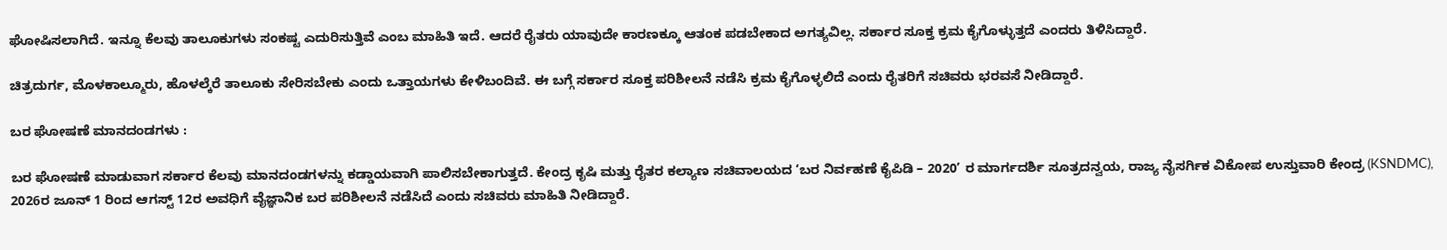ಘೋಷಿಸಲಾಗಿದೆ. ಇನ್ನೂ ಕೆಲವು ತಾಲೂಕುಗಳು ಸಂಕಷ್ಟ ಎದುರಿಸುತ್ತಿವೆ ಎಂಬ ಮಾಹಿತಿ ಇದೆ. ಆದರೆ ರೈತರು ಯಾವುದೇ ಕಾರಣಕ್ಕೂ ಆತಂಕ ಪಡಬೇಕಾದ ಅಗತ್ಯವಿಲ್ಲ. ಸರ್ಕಾರ ಸೂಕ್ತ ಕ್ರಮ ಕೈಗೊಳ್ಳುತ್ತದೆ ಎಂದರು ತಿಳಿಸಿದ್ದಾರೆ.

ಚಿತ್ರದುರ್ಗ, ಮೊಳಕಾಲ್ಮೂರು, ಹೊಳಲ್ಕೆರೆ ತಾಲೂಕು ಸೇರಿಸಬೇಕು ಎಂದು ಒತ್ತಾಯಗಳು ಕೇಳಿಬಂದಿವೆ. ಈ ಬಗ್ಗೆ ಸರ್ಕಾರ ಸೂಕ್ತ ಪರಿಶೀಲನೆ ನಡೆಸಿ ಕ್ರಮ ಕೈಗೊಳ್ಳಲಿದೆ ಎಂದು ರೈತರಿಗೆ ಸಚಿವರು ಭರವಸೆ ನೀಡಿದ್ದಾರೆ.

ಬರ ಘೋಷಣೆ ಮಾನದಂಡಗಳು :

ಬರ ಘೋಷಣೆ ಮಾಡುವಾಗ ಸರ್ಕಾರ ಕೆಲವು ಮಾನದಂಡಗಳನ್ನು ಕಡ್ಡಾಯವಾಗಿ ಪಾಲಿಸಬೇಕಾಗುತ್ತದೆ. ಕೇಂದ್ರ ಕೃಷಿ ಮತ್ತು ರೈತರ ಕಲ್ಯಾಣ ಸಚಿವಾಲಯದ ‘ಬರ ನಿರ್ವಹಣೆ ಕೈಪಿಡಿ – 2020’ ರ ಮಾರ್ಗದರ್ಶಿ ಸೂತ್ರದನ್ವಯ, ರಾಜ್ಯ ನೈಸರ್ಗಿಕ ವಿಕೋಪ ಉಸ್ತುವಾರಿ ಕೇಂದ್ರ (KSNDMC), 2026ರ ಜೂನ್ 1 ರಿಂದ ಆಗಸ್ಟ್ 12ರ ಅವಧಿಗೆ ವೈಜ್ಞಾನಿಕ ಬರ ಪರಿಶೀಲನೆ ನಡೆಸಿದೆ ಎಂದು ಸಚಿವರು ಮಾಹಿತಿ ನೀಡಿದ್ದಾರೆ.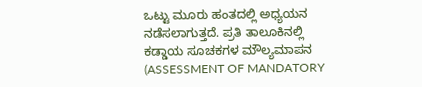ಒಟ್ಟು ಮೂರು ಹಂತದಲ್ಲಿ ಅಧ್ಯಯನ ನಡೆಸಲಾಗುತ್ತದೆ. ಪ್ರತಿ ತಾಲೂಕಿನಲ್ಲಿ ಕಡ್ಡಾಯ ಸೂಚಕಗಳ ಮೌಲ್ಯಮಾಪನ (ASSESSMENT OF MANDATORY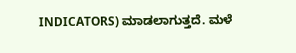INDICATORS) ಮಾಡಲಾಗುತ್ತದೆ. ಮಳೆ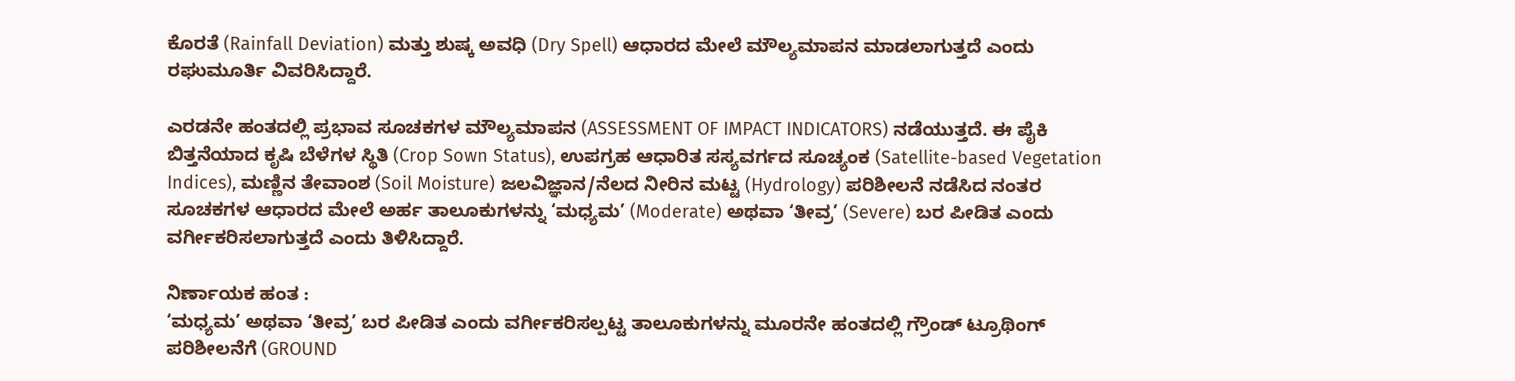ಕೊರತೆ (Rainfall Deviation) ಮತ್ತು ಶುಷ್ಕ ಅವಧಿ (Dry Spell) ಆಧಾರದ ಮೇಲೆ ಮೌಲ್ಯಮಾಪನ ಮಾಡಲಾಗುತ್ತದೆ ಎಂದು ರಘುಮೂರ್ತಿ ವಿವರಿಸಿದ್ದಾರೆ.

ಎರಡನೇ ಹಂತದಲ್ಲಿ ಪ್ರಭಾವ ಸೂಚಕಗಳ ಮೌಲ್ಯಮಾಪನ (ASSESSMENT OF IMPACT INDICATORS) ನಡೆಯುತ್ತದೆ. ಈ ಪೈಕಿ ಬಿತ್ತನೆಯಾದ ಕೃಷಿ ಬೆಳೆಗಳ ಸ್ಥಿತಿ (Crop Sown Status), ಉಪಗ್ರಹ ಆಧಾರಿತ ಸಸ್ಯವರ್ಗದ ಸೂಚ್ಯಂಕ (Satellite-based Vegetation Indices), ಮಣ್ಣಿನ ತೇವಾಂಶ (Soil Moisture) ಜಲವಿಜ್ಞಾನ/ನೆಲದ ನೀರಿನ ಮಟ್ಟ (Hydrology) ಪರಿಶೀಲನೆ ನಡೆಸಿದ ನಂತರ ಸೂಚಕಗಳ ಆಧಾರದ ಮೇಲೆ ಅರ್ಹ ತಾಲೂಕುಗಳನ್ನು ‘ಮಧ್ಯಮ’ (Moderate) ಅಥವಾ ‘ತೀವ್ರ’ (Severe) ಬರ ಪೀಡಿತ ಎಂದು ವರ್ಗೀಕರಿಸಲಾಗುತ್ತದೆ ಎಂದು ತಿಳಿಸಿದ್ದಾರೆ.

ನಿರ್ಣಾಯಕ ಹಂತ :
‘ಮಧ್ಯಮ’ ಅಥವಾ ‘ತೀವ್ರ’ ಬರ ಪೀಡಿತ ಎಂದು ವರ್ಗೀಕರಿಸಲ್ಪಟ್ಟ ತಾಲೂಕುಗಳನ್ನು ಮೂರನೇ ಹಂತದಲ್ಲಿ ಗ್ರೌಂಡ್ ಟ್ರೂಥಿಂಗ್ ಪರಿಶೀಲನೆಗೆ (GROUND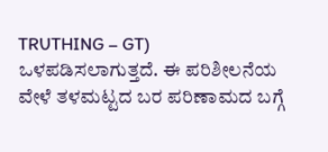TRUTHING – GT) ಒಳಪಡಿಸಲಾಗುತ್ತದೆ. ಈ ಪರಿಶೀಲನೆಯ ವೇಳೆ ತಳಮಟ್ಟದ ಬರ ಪರಿಣಾಮದ ಬಗ್ಗೆ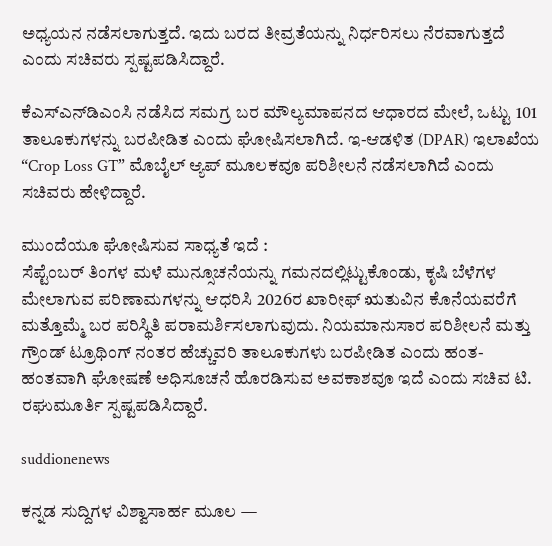ಅಧ್ಯಯನ ನಡೆಸಲಾಗುತ್ತದೆ. ಇದು ಬರದ ತೀವ್ರತೆಯನ್ನು ನಿರ್ಧರಿಸಲು ನೆರವಾಗುತ್ತದೆ ಎಂದು ಸಚಿವರು ಸ್ಪಷ್ಟಪಡಿಸಿದ್ದಾರೆ.

ಕೆಎಸ್‍ಎನ್‌ಡಿಎಂಸಿ ನಡೆಸಿದ ಸಮಗ್ರ ಬರ ಮೌಲ್ಯಮಾಪನದ ಆಧಾರದ ಮೇಲೆ, ಒಟ್ಟು 101 ತಾಲೂಕುಗಳನ್ನು ಬರಪೀಡಿತ ಎಂದು ಘೋಷಿಸಲಾಗಿದೆ. ಇ-ಆಡಳಿತ (DPAR) ಇಲಾಖೆಯ “Crop Loss GT” ಮೊಬೈಲ್ ಆ್ಯಪ್ ಮೂಲಕವೂ ಪರಿಶೀಲನೆ ನಡೆಸಲಾಗಿದೆ ಎಂದು ಸಚಿವರು ಹೇಳಿದ್ದಾರೆ.

ಮುಂದೆಯೂ ಘೋಷಿಸುವ ಸಾಧ್ಯತೆ ಇದೆ :
ಸೆಪ್ಟೆಂಬರ್ ತಿಂಗಳ ಮಳೆ ಮುನ್ಸೂಚನೆಯನ್ನು ಗಮನದಲ್ಲಿಟ್ಟುಕೊಂಡು, ಕೃಷಿ ಬೆಳೆಗಳ ಮೇಲಾಗುವ ಪರಿಣಾಮಗಳನ್ನು ಆಧರಿಸಿ 2026ರ ಖಾರೀಫ್ ಋತುವಿನ ಕೊನೆಯವರೆಗೆ ಮತ್ತೊಮ್ಮೆ ಬರ ಪರಿಸ್ಥಿತಿ ಪರಾಮರ್ಶಿಸಲಾಗುವುದು. ನಿಯಮಾನುಸಾರ ಪರಿಶೀಲನೆ ಮತ್ತು ಗ್ರೌಂಡ್ ಟ್ರೂಥಿಂಗ್‌ ನಂತರ ಹೆಚ್ಚುವರಿ ತಾಲೂಕುಗಳು ಬರಪೀಡಿತ ಎಂದು ಹಂತ-ಹಂತವಾಗಿ ಘೋಷಣೆ ಅಧಿಸೂಚನೆ ಹೊರಡಿಸುವ ಅವಕಾಶವೂ ಇದೆ ಎಂದು ಸಚಿವ ಟಿ. ರಘುಮೂರ್ತಿ ಸ್ಪಷ್ಟಪಡಿಸಿದ್ದಾರೆ.

suddionenews

ಕನ್ನಡ ಸುದ್ದಿಗಳ ವಿಶ್ವಾಸಾರ್ಹ ಮೂಲ —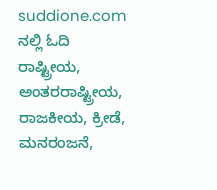suddione.com ನಲ್ಲಿ ಓದಿ ರಾಷ್ಟ್ರೀಯ, ಅಂತರರಾಷ್ಟ್ರೀಯ, ರಾಜಕೀಯ, ಕ್ರೀಡೆ, ಮನರಂಜನೆ,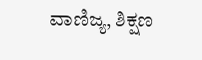ವಾಣಿಜ್ಯ, ಶಿಕ್ಷಣ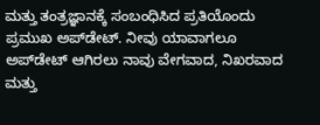ಮತ್ತು ತಂತ್ರಜ್ಞಾನಕ್ಕೆ ಸಂಬಂಧಿಸಿದ ಪ್ರತಿಯೊಂದು ಪ್ರಮುಖ ಅಪ್‌ಡೇಟ್. ನೀವು ಯಾವಾಗಲೂ ಅಪ್‌ಡೇಟ್ ಆಗಿರಲು ನಾವು ವೇಗವಾದ, ನಿಖರವಾದ ಮತ್ತು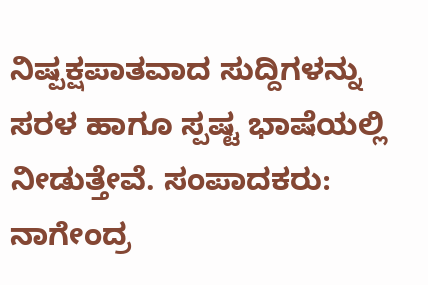ನಿಷ್ಪಕ್ಷಪಾತವಾದ ಸುದ್ದಿಗಳನ್ನು ಸರಳ ಹಾಗೂ ಸ್ಪಷ್ಟ ಭಾಷೆಯಲ್ಲಿ ನೀಡುತ್ತೇವೆ. ಸಂಪಾದಕರು: ನಾಗೇಂದ್ರ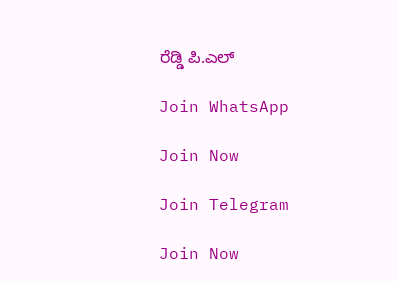ರೆಡ್ಡಿ ಪಿ.ಎಲ್

Join WhatsApp

Join Now

Join Telegram

Join Now